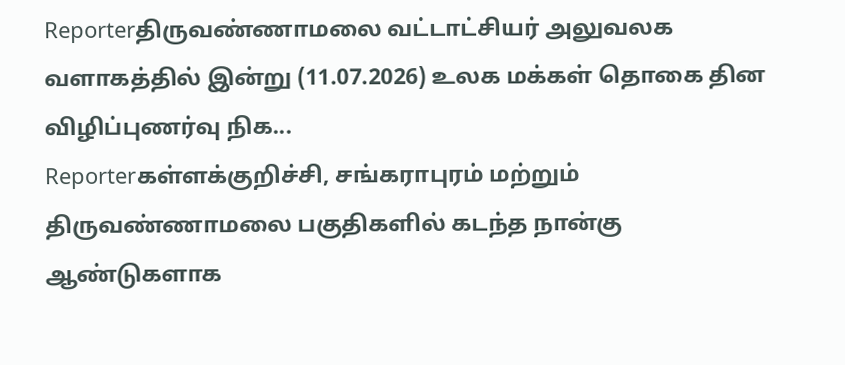Reporterதிருவண்ணாமலை வட்டாட்சியர் அலுவலக வளாகத்தில் இன்று (11.07.2026) உலக மக்கள் தொகை தின விழிப்புணர்வு நிக...
Reporterகள்ளக்குறிச்சி, சங்கராபுரம் மற்றும் திருவண்ணாமலை பகுதிகளில் கடந்த நான்கு ஆண்டுகளாக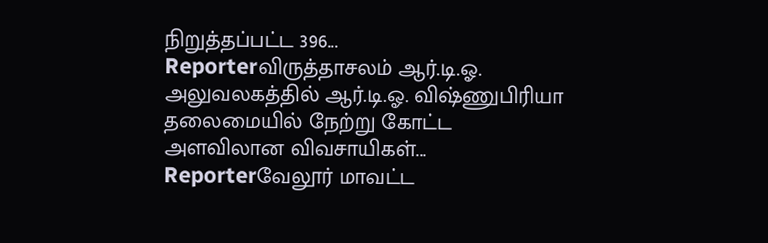நிறுத்தப்பட்ட 396...
Reporterவிருத்தாசலம் ஆர்.டி.ஓ. அலுவலகத்தில் ஆர்.டி.ஓ. விஷ்ணுபிரியா தலைமையில் நேற்று கோட்ட அளவிலான விவசாயிகள்...
Reporterவேலூர் மாவட்ட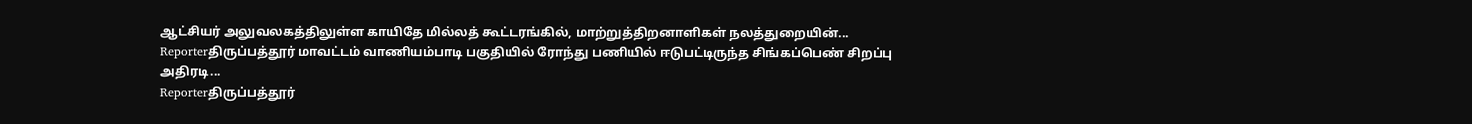ஆட்சியர் அலுவலகத்திலுள்ள காயிதே மில்லத் கூட்டரங்கில், மாற்றுத்திறனாளிகள் நலத்துறையின்...
Reporterதிருப்பத்தூர் மாவட்டம் வாணியம்பாடி பகுதியில் ரோந்து பணியில் ஈடுபட்டிருந்த சிங்கப்பெண் சிறப்பு அதிரடி...
Reporterதிருப்பத்தூர்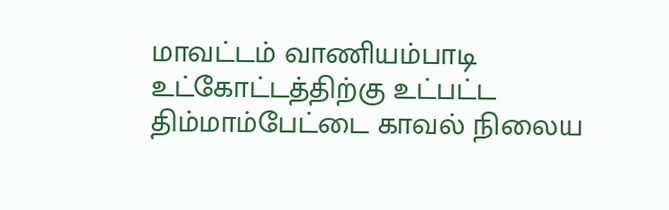மாவட்டம் வாணியம்பாடி உட்கோட்டத்திற்கு உட்பட்ட திம்மாம்பேட்டை காவல் நிலைய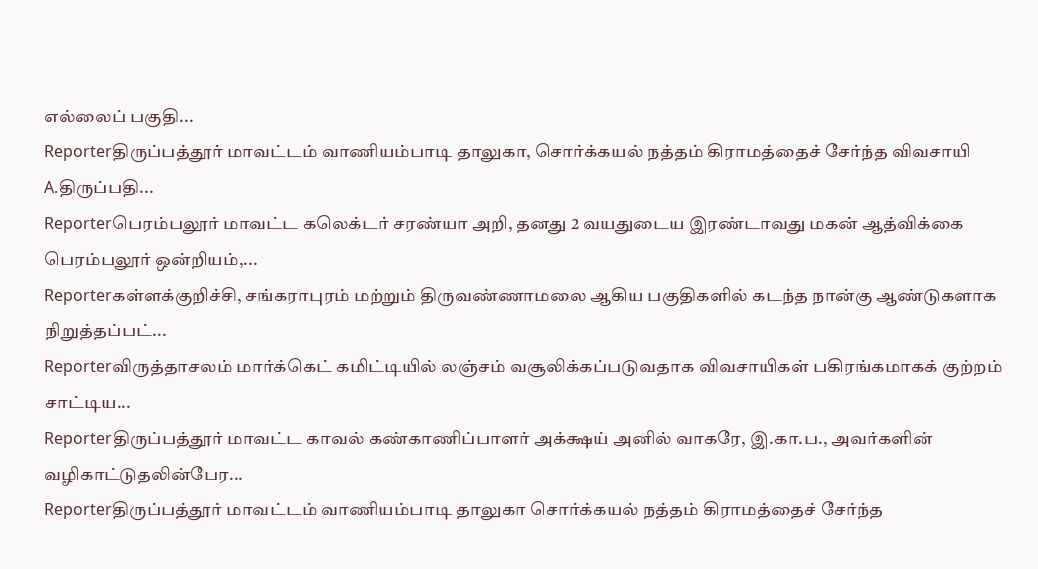எல்லைப் பகுதி...
Reporterதிருப்பத்தூர் மாவட்டம் வாணியம்பாடி தாலுகா, சொர்க்கயல் நத்தம் கிராமத்தைச் சேர்ந்த விவசாயி A.திருப்பதி...
Reporterபெரம்பலூர் மாவட்ட கலெக்டர் சரண்யா அறி, தனது 2 வயதுடைய இரண்டாவது மகன் ஆத்விக்கை பெரம்பலூர் ஒன்றியம்,...
Reporterகள்ளக்குறிச்சி, சங்கராபுரம் மற்றும் திருவண்ணாமலை ஆகிய பகுதிகளில் கடந்த நான்கு ஆண்டுகளாக நிறுத்தப்பட்...
Reporterவிருத்தாசலம் மார்க்கெட் கமிட்டியில் லஞ்சம் வசூலிக்கப்படுவதாக விவசாயிகள் பகிரங்கமாகக் குற்றம் சாட்டிய...
Reporterதிருப்பத்தூர் மாவட்ட காவல் கண்காணிப்பாளர் அக்க்ஷய் அனில் வாகரே, இ.கா.ப., அவர்களின் வழிகாட்டுதலின்பேர...
Reporterதிருப்பத்தூர் மாவட்டம் வாணியம்பாடி தாலுகா சொர்க்கயல் நத்தம் கிராமத்தைச் சேர்ந்த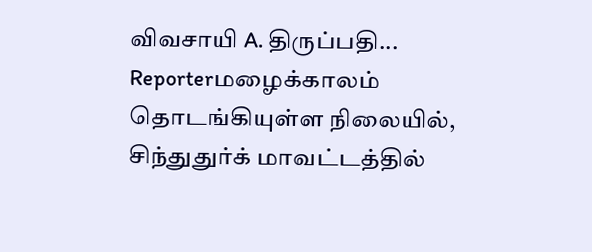விவசாயி A. திருப்பதி...
Reporterமழைக்காலம் தொடங்கியுள்ள நிலையில், சிந்துதுர்க் மாவட்டத்தில்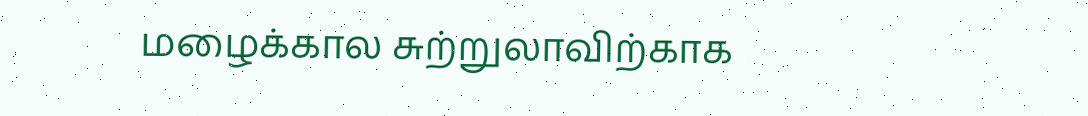மழைக்கால சுற்றுலாவிற்காக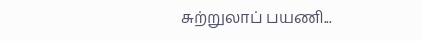சுற்றுலாப் பயணி...